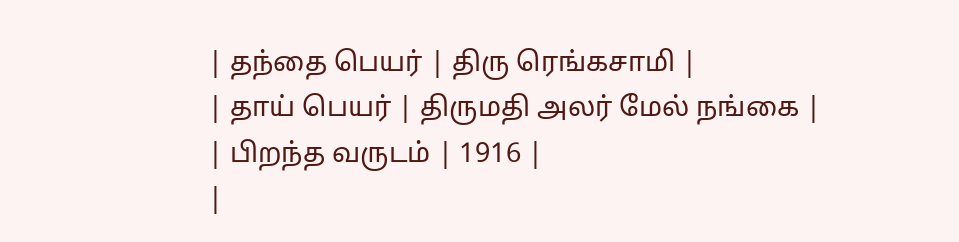| தந்தை பெயர் | திரு ரெங்கசாமி |
| தாய் பெயர் | திருமதி அலர் மேல் நங்கை |
| பிறந்த வருடம் | 1916 |
|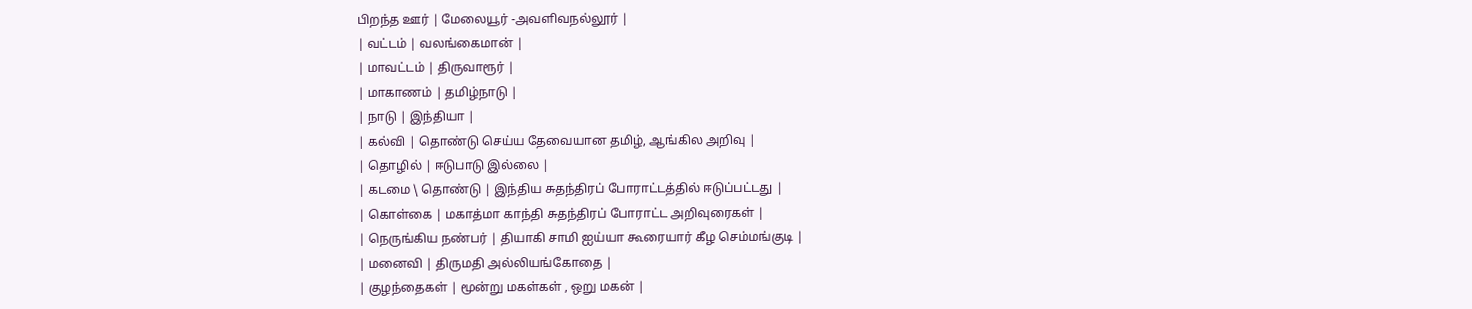பிறந்த ஊர் | மேலையூர் -அவளிவநல்லூர் |
| வட்டம் | வலங்கைமான் |
| மாவட்டம் | திருவாரூர் |
| மாகாணம் | தமிழ்நாடு |
| நாடு | இந்தியா |
| கல்வி | தொண்டு செய்ய தேவையான தமிழ், ஆங்கில அறிவு |
| தொழில் | ஈடுபாடு இல்லை |
| கடமை \ தொண்டு | இந்திய சுதந்திரப் போராட்டத்தில் ஈடுப்பட்டது |
| கொள்கை | மகாத்மா காந்தி சுதந்திரப் போராட்ட அறிவுரைகள் |
| நெருங்கிய நண்பர் | தியாகி சாமி ஐய்யா கூரையார் கீழ செம்மங்குடி |
| மனைவி | திருமதி அல்லியங்கோதை |
| குழந்தைகள் | மூன்று மகள்கள் , ஒறு மகன் |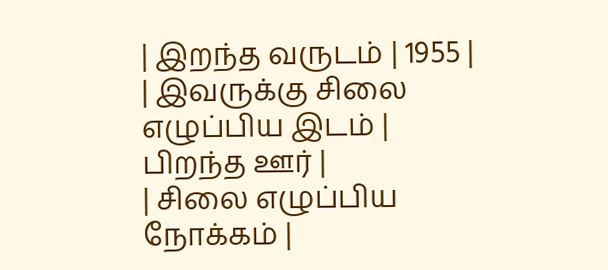| இறந்த வருடம் | 1955 |
| இவருக்கு சிலை எழுப்பிய இடம் | பிறந்த ஊர் |
| சிலை எழுப்பிய நோக்கம் |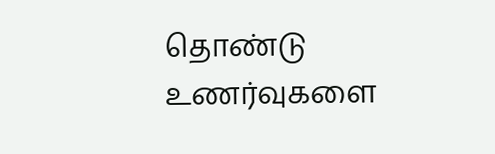தொண்டு உணர்வுகளை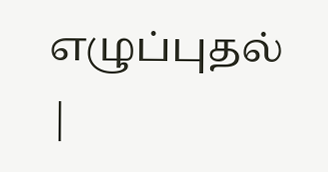எழுப்புதல் |